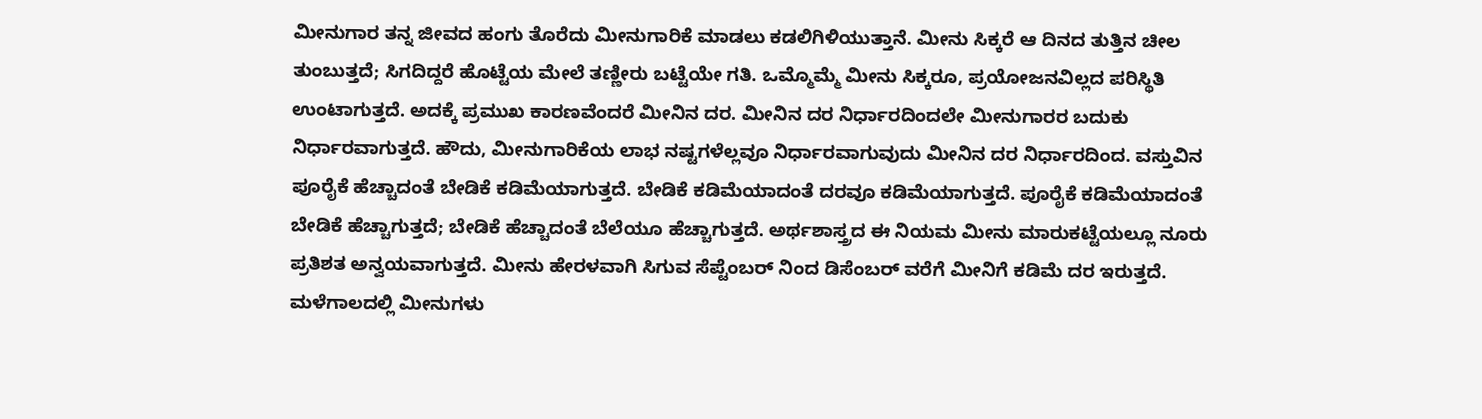ಮೀನುಗಾರ ತನ್ನ ಜೀವದ ಹಂಗು ತೊರೆದು ಮೀನುಗಾರಿಕೆ ಮಾಡಲು ಕಡಲಿಗಿಳಿಯುತ್ತಾನೆ. ಮೀನು ಸಿಕ್ಕರೆ ಆ ದಿನದ ತುತ್ತಿನ ಚೀಲ ತುಂಬುತ್ತದೆ; ಸಿಗದಿದ್ದರೆ ಹೊಟ್ಟೆಯ ಮೇಲೆ ತಣ್ಣೀರು ಬಟ್ಟೆಯೇ ಗತಿ. ಒಮ್ಮೊಮ್ಮೆ ಮೀನು ಸಿಕ್ಕರೂ, ಪ್ರಯೋಜನವಿಲ್ಲದ ಪರಿಸ್ಥಿತಿ ಉಂಟಾಗುತ್ತದೆ. ಅದಕ್ಕೆ ಪ್ರಮುಖ ಕಾರಣವೆಂದರೆ ಮೀನಿನ ದರ. ಮೀನಿನ ದರ ನಿರ್ಧಾರದಿಂದಲೇ ಮೀನುಗಾರರ ಬದುಕು ನಿರ್ಧಾರವಾಗುತ್ತದೆ. ಹೌದು, ಮೀನುಗಾರಿಕೆಯ ಲಾಭ ನಷ್ಟಗಳೆಲ್ಲವೂ ನಿರ್ಧಾರವಾಗುವುದು ಮೀನಿನ ದರ ನಿರ್ಧಾರದಿಂದ. ವಸ್ತುವಿನ ಪೂರೈಕೆ ಹೆಚ್ಚಾದಂತೆ ಬೇಡಿಕೆ ಕಡಿಮೆಯಾಗುತ್ತದೆ. ಬೇಡಿಕೆ ಕಡಿಮೆಯಾದಂತೆ ದರವೂ ಕಡಿಮೆಯಾಗುತ್ತದೆ. ಪೂರೈಕೆ ಕಡಿಮೆಯಾದಂತೆ ಬೇಡಿಕೆ ಹೆಚ್ಚಾಗುತ್ತದೆ; ಬೇಡಿಕೆ ಹೆಚ್ಚಾದಂತೆ ಬೆಲೆಯೂ ಹೆಚ್ಚಾಗುತ್ತದೆ. ಅರ್ಥಶಾಸ್ತ್ರದ ಈ ನಿಯಮ ಮೀನು ಮಾರುಕಟ್ಟೆಯಲ್ಲೂ ನೂರು ಪ್ರತಿಶತ ಅನ್ವಯವಾಗುತ್ತದೆ. ಮೀನು ಹೇರಳವಾಗಿ ಸಿಗುವ ಸೆಪ್ಟೆಂಬರ್ ನಿಂದ ಡಿಸೆಂಬರ್ ವರೆಗೆ ಮೀನಿಗೆ ಕಡಿಮೆ ದರ ಇರುತ್ತದೆ. ಮಳೆಗಾಲದಲ್ಲಿ ಮೀನುಗಳು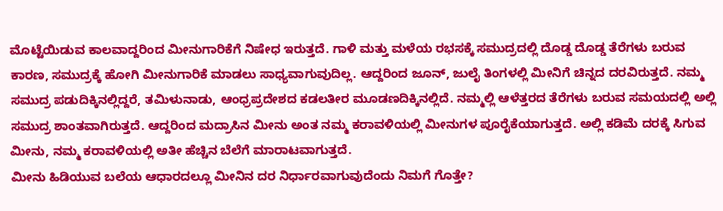ಮೊಟ್ಟೆಯಿಡುವ ಕಾಲವಾದ್ದರಿಂದ ಮೀನುಗಾರಿಕೆಗೆ ನಿಷೇಧ ಇರುತ್ತದೆ. ಗಾಳಿ ಮತ್ತು ಮಳೆಯ ರಭಸಕ್ಕೆ ಸಮುದ್ರದಲ್ಲಿ ದೊಡ್ಡ ದೊಡ್ಡ ತೆರೆಗಳು ಬರುವ ಕಾರಣ, ಸಮುದ್ರಕ್ಕೆ ಹೋಗಿ ಮೀನುಗಾರಿಕೆ ಮಾಡಲು ಸಾಧ್ಯವಾಗುವುದಿಲ್ಲ. ಆದ್ದರಿಂದ ಜೂನ್, ಜುಲೈ ತಿಂಗಳಲ್ಲಿ ಮೀನಿಗೆ ಚಿನ್ನದ ದರವಿರುತ್ತದೆ. ನಮ್ಮ ಸಮುದ್ರ ಪಡುದಿಕ್ಕಿನಲ್ಲಿದ್ದರೆ, ತಮಿಳುನಾಡು, ಆಂಧ್ರಪ್ರದೇಶದ ಕಡಲತೀರ ಮೂಡಣದಿಕ್ಕಿನಲ್ಲಿದೆ. ನಮ್ಮಲ್ಲಿ ಆಳೆತ್ತರದ ತೆರೆಗಳು ಬರುವ ಸಮಯದಲ್ಲಿ ಅಲ್ಲಿ ಸಮುದ್ರ ಶಾಂತವಾಗಿರುತ್ತದೆ. ಆದ್ದರಿಂದ ಮದ್ರಾಸಿನ ಮೀನು ಅಂತ ನಮ್ಮ ಕರಾವಳಿಯಲ್ಲಿ ಮೀನುಗಳ ಪೂರೈಕೆಯಾಗುತ್ತದೆ. ಅಲ್ಲಿ ಕಡಿಮೆ ದರಕ್ಕೆ ಸಿಗುವ ಮೀನು, ನಮ್ಮ ಕರಾವಳಿಯಲ್ಲಿ ಅತೀ ಹೆಚ್ಚಿನ ಬೆಲೆಗೆ ಮಾರಾಟವಾಗುತ್ತದೆ.
ಮೀನು ಹಿಡಿಯುವ ಬಲೆಯ ಆಧಾರದಲ್ಲೂ ಮೀನಿನ ದರ ನಿರ್ಧಾರವಾಗುವುದೆಂದು ನಿಮಗೆ ಗೊತ್ತೇ?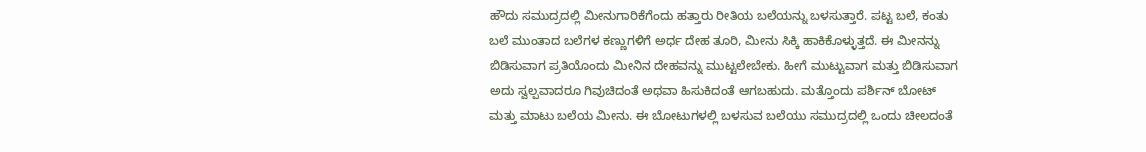ಹೌದು ಸಮುದ್ರದಲ್ಲಿ ಮೀನುಗಾರಿಕೆಗೆಂದು ಹತ್ತಾರು ರೀತಿಯ ಬಲೆಯನ್ನು ಬಳಸುತ್ತಾರೆ. ಪಟ್ಟ ಬಲೆ, ಕಂತು ಬಲೆ ಮುಂತಾದ ಬಲೆಗಳ ಕಣ್ಣುಗಳಿಗೆ ಅರ್ಧ ದೇಹ ತೂರಿ, ಮೀನು ಸಿಕ್ಕಿ ಹಾಕಿಕೊಳ್ಳುತ್ತದೆ. ಈ ಮೀನನ್ನು ಬಿಡಿಸುವಾಗ ಪ್ರತಿಯೊಂದು ಮೀನಿನ ದೇಹವನ್ನು ಮುಟ್ಟಲೇಬೇಕು. ಹೀಗೆ ಮುಟ್ಟುವಾಗ ಮತ್ತು ಬಿಡಿಸುವಾಗ ಅದು ಸ್ವಲ್ಪವಾದರೂ ಗಿವುಚಿದಂತೆ ಅಥವಾ ಹಿಸುಕಿದಂತೆ ಆಗಬಹುದು. ಮತ್ತೊಂದು ಪರ್ಶಿನ್ ಬೋಟ್ ಮತ್ತು ಮಾಟು ಬಲೆಯ ಮೀನು. ಈ ಬೋಟುಗಳಲ್ಲಿ ಬಳಸುವ ಬಲೆಯು ಸಮುದ್ರದಲ್ಲಿ ಒಂದು ಚೀಲದಂತೆ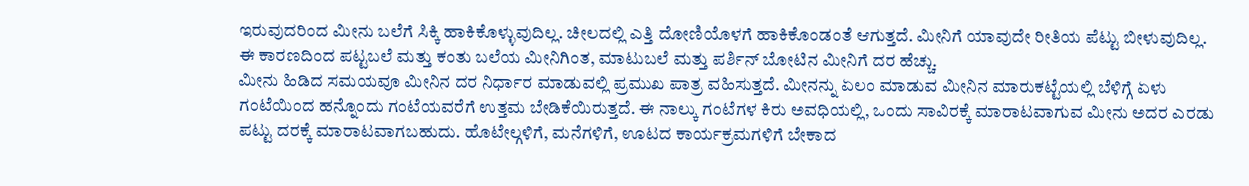ಇರುವುದರಿಂದ ಮೀನು ಬಲೆಗೆ ಸಿಕ್ಕಿ ಹಾಕಿಕೊಳ್ಳುವುದಿಲ್ಲ. ಚೀಲದಲ್ಲಿ ಎತ್ತಿ ದೋಣಿಯೊಳಗೆ ಹಾಕಿಕೊಂಡಂತೆ ಆಗುತ್ತದೆ. ಮೀನಿಗೆ ಯಾವುದೇ ರೀತಿಯ ಪೆಟ್ಟು ಬೀಳುವುದಿಲ್ಲ. ಈ ಕಾರಣದಿಂದ ಪಟ್ಟಬಲೆ ಮತ್ತು ಕಂತು ಬಲೆಯ ಮೀನಿಗಿಂತ, ಮಾಟುಬಲೆ ಮತ್ತು ಪರ್ಶಿನ್ ಬೋಟಿನ ಮೀನಿಗೆ ದರ ಹೆಚ್ಚು.
ಮೀನು ಹಿಡಿದ ಸಮಯವೂ ಮೀನಿನ ದರ ನಿರ್ಧಾರ ಮಾಡುವಲ್ಲಿ ಪ್ರಮುಖ ಪಾತ್ರ ವಹಿಸುತ್ತದೆ. ಮೀನನ್ನು ಏಲಂ ಮಾಡುವ ಮೀನಿನ ಮಾರುಕಟ್ಟೆಯಲ್ಲಿ ಬೆಳಿಗ್ಗೆ ಏಳು ಗಂಟೆಯಿಂದ ಹನ್ನೊಂದು ಗಂಟೆಯವರೆಗೆ ಉತ್ತಮ ಬೇಡಿಕೆಯಿರುತ್ತದೆ. ಈ ನಾಲ್ಕು ಗಂಟೆಗಳ ಕಿರು ಅವಧಿಯಲ್ಲಿ, ಒಂದು ಸಾವಿರಕ್ಕೆ ಮಾರಾಟವಾಗುವ ಮೀನು ಅದರ ಎರಡು ಪಟ್ಟು ದರಕ್ಕೆ ಮಾರಾಟವಾಗಬಹುದು. ಹೊಟೇಲ್ಗಳಿಗೆ, ಮನೆಗಳಿಗೆ, ಊಟದ ಕಾರ್ಯಕ್ರಮಗಳಿಗೆ ಬೇಕಾದ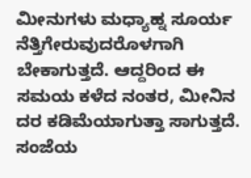ಮೀನುಗಳು ಮಧ್ಯಾಹ್ನ ಸೂರ್ಯ ನೆತ್ತಿಗೇರುವುದರೊಳಗಾಗಿ ಬೇಕಾಗುತ್ತದೆ. ಆದ್ದರಿಂದ ಈ ಸಮಯ ಕಳೆದ ನಂತರ, ಮೀನಿನ ದರ ಕಡಿಮೆಯಾಗುತ್ತಾ ಸಾಗುತ್ತದೆ. ಸಂಜೆಯ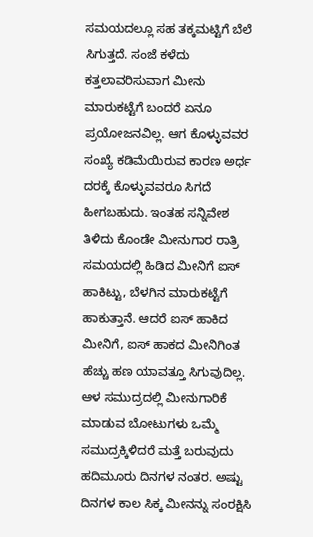ಸಮಯದಲ್ಲೂ ಸಹ ತಕ್ಕಮಟ್ಟಿಗೆ ಬೆಲೆ ಸಿಗುತ್ತದೆ. ಸಂಜೆ ಕಳೆದು ಕತ್ತಲಾವರಿಸುವಾಗ ಮೀನು ಮಾರುಕಟ್ಟೆಗೆ ಬಂದರೆ ಏನೂ ಪ್ರಯೋಜನವಿಲ್ಲ. ಆಗ ಕೊಳ್ಳುವವರ ಸಂಖ್ಯೆ ಕಡಿಮೆಯಿರುವ ಕಾರಣ ಅರ್ಧ ದರಕ್ಕೆ ಕೊಳ್ಳುವವರೂ ಸಿಗದೆ ಹೀಗಬಹುದು. ಇಂತಹ ಸನ್ನಿವೇಶ ತಿಳಿದು ಕೊಂಡೇ ಮೀನುಗಾರ ರಾತ್ರಿ ಸಮಯದಲ್ಲಿ ಹಿಡಿದ ಮೀನಿಗೆ ಐಸ್ ಹಾಕಿಟ್ಟು, ಬೆಳಗಿನ ಮಾರುಕಟ್ಟೆಗೆ ಹಾಕುತ್ತಾನೆ. ಆದರೆ ಐಸ್ ಹಾಕಿದ ಮೀನಿಗೆ, ಐಸ್ ಹಾಕದ ಮೀನಿಗಿಂತ ಹೆಚ್ಚು ಹಣ ಯಾವತ್ತೂ ಸಿಗುವುದಿಲ್ಲ.
ಆಳ ಸಮುದ್ರದಲ್ಲಿ ಮೀನುಗಾರಿಕೆ ಮಾಡುವ ಬೋಟುಗಳು ಒಮ್ಮೆ ಸಮುದ್ರಕ್ಕಿಳಿದರೆ ಮತ್ತೆ ಬರುವುದು ಹದಿಮೂರು ದಿನಗಳ ನಂತರ. ಅಷ್ಟು ದಿನಗಳ ಕಾಲ ಸಿಕ್ಕ ಮೀನನ್ನು ಸಂರಕ್ಷಿಸಿ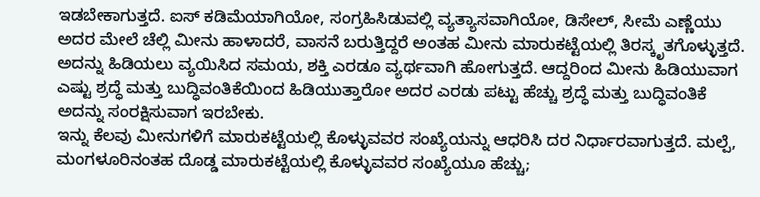ಇಡಬೇಕಾಗುತ್ತದೆ. ಐಸ್ ಕಡಿಮೆಯಾಗಿಯೋ, ಸಂಗ್ರಹಿಸಿಡುವಲ್ಲಿ ವ್ಯತ್ಯಾಸವಾಗಿಯೋ, ಡಿಸೇಲ್, ಸೀಮೆ ಎಣ್ಣೆಯು ಅದರ ಮೇಲೆ ಚೆಲ್ಲಿ ಮೀನು ಹಾಳಾದರೆ, ವಾಸನೆ ಬರುತ್ತಿದ್ದರೆ ಅಂತಹ ಮೀನು ಮಾರುಕಟ್ಟೆಯಲ್ಲಿ ತಿರಸ್ಕೃತಗೊಳ್ಳುತ್ತದೆ. ಅದನ್ನು ಹಿಡಿಯಲು ವ್ಯಯಿಸಿದ ಸಮಯ, ಶಕ್ತಿ ಎರಡೂ ವ್ಯರ್ಥವಾಗಿ ಹೋಗುತ್ತದೆ. ಆದ್ದರಿಂದ ಮೀನು ಹಿಡಿಯುವಾಗ ಎಷ್ಟು ಶ್ರದ್ಧೆ ಮತ್ತು ಬುದ್ಧಿವಂತಿಕೆಯಿಂದ ಹಿಡಿಯುತ್ತಾರೋ ಅದರ ಎರಡು ಪಟ್ಟು ಹೆಚ್ಚು ಶ್ರದ್ಧೆ ಮತ್ತು ಬುದ್ಧಿವಂತಿಕೆ ಅದನ್ನು ಸಂರಕ್ಷಿಸುವಾಗ ಇರಬೇಕು.
ಇನ್ನು ಕೆಲವು ಮೀನುಗಳಿಗೆ ಮಾರುಕಟ್ಟೆಯಲ್ಲಿ ಕೊಳ್ಳುವವರ ಸಂಖ್ಯೆಯನ್ನು ಆಧರಿಸಿ ದರ ನಿರ್ಧಾರವಾಗುತ್ತದೆ. ಮಲ್ಪೆ, ಮಂಗಳೂರಿನಂತಹ ದೊಡ್ಡ ಮಾರುಕಟ್ಟೆಯಲ್ಲಿ ಕೊಳ್ಳುವವರ ಸಂಖ್ಯೆಯೂ ಹೆಚ್ಚು;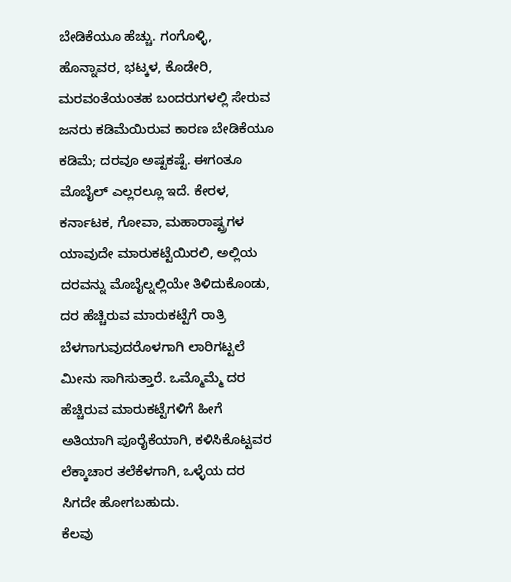ಬೇಡಿಕೆಯೂ ಹೆಚ್ಚು. ಗಂಗೊಳ್ಳಿ, ಹೊನ್ನಾವರ, ಭಟ್ಕಳ, ಕೊಡೇರಿ, ಮರವಂತೆಯಂತಹ ಬಂದರುಗಳಲ್ಲಿ ಸೇರುವ ಜನರು ಕಡಿಮೆಯಿರುವ ಕಾರಣ ಬೇಡಿಕೆಯೂ ಕಡಿಮೆ; ದರವೂ ಅಷ್ಟಕಷ್ಟೆ. ಈಗಂತೂ ಮೊಬೈಲ್ ಎಲ್ಲರಲ್ಲೂ ಇದೆ. ಕೇರಳ, ಕರ್ನಾಟಕ, ಗೋವಾ, ಮಹಾರಾಷ್ಟ್ರಗಳ ಯಾವುದೇ ಮಾರುಕಟ್ಟೆಯಿರಲಿ, ಅಲ್ಲಿಯ ದರವನ್ನು ಮೊಬೈಲ್ನಲ್ಲಿಯೇ ತಿಳಿದುಕೊಂಡು, ದರ ಹೆಚ್ಚಿರುವ ಮಾರುಕಟ್ಟೆಗೆ ರಾತ್ರಿ ಬೆಳಗಾಗುವುದರೊಳಗಾಗಿ ಲಾರಿಗಟ್ಟಲೆ ಮೀನು ಸಾಗಿಸುತ್ತಾರೆ. ಒಮ್ಮೊಮ್ಮೆ ದರ ಹೆಚ್ಚಿರುವ ಮಾರುಕಟ್ಟೆಗಳಿಗೆ ಹೀಗೆ ಅತಿಯಾಗಿ ಪೂರೈಕೆಯಾಗಿ, ಕಳಿಸಿಕೊಟ್ಟವರ ಲೆಕ್ಕಾಚಾರ ತಲೆಕೆಳಗಾಗಿ, ಒಳ್ಳೆಯ ದರ ಸಿಗದೇ ಹೋಗಬಹುದು.
ಕೆಲವು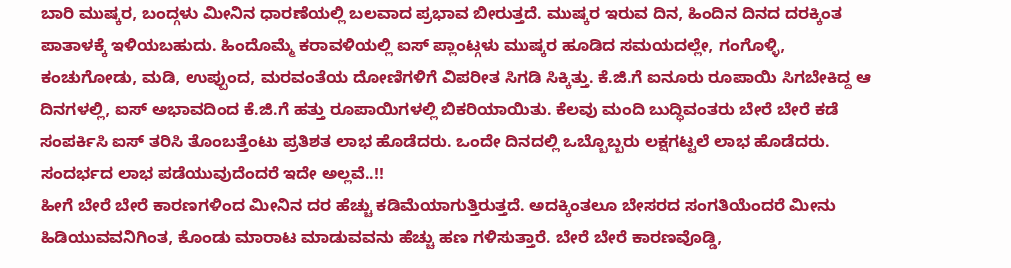ಬಾರಿ ಮುಷ್ಕರ, ಬಂದ್ಗಳು ಮೀನಿನ ಧಾರಣೆಯಲ್ಲಿ ಬಲವಾದ ಪ್ರಭಾವ ಬೀರುತ್ತದೆ. ಮುಷ್ಕರ ಇರುವ ದಿನ, ಹಿಂದಿನ ದಿನದ ದರಕ್ಕಿಂತ ಪಾತಾಳಕ್ಕೆ ಇಳಿಯಬಹುದು. ಹಿಂದೊಮ್ಮೆ ಕರಾವಳಿಯಲ್ಲಿ ಐಸ್ ಪ್ಲಾಂಟ್ಗಳು ಮುಷ್ಕರ ಹೂಡಿದ ಸಮಯದಲ್ಲೇ, ಗಂಗೊಳ್ಳಿ, ಕಂಚುಗೋಡು, ಮಡಿ, ಉಪ್ಪುಂದ, ಮರವಂತೆಯ ದೋಣಿಗಳಿಗೆ ವಿಪರೀತ ಸಿಗಡಿ ಸಿಕ್ಕಿತ್ತು. ಕೆ.ಜಿ.ಗೆ ಐನೂರು ರೂಪಾಯಿ ಸಿಗಬೇಕಿದ್ದ ಆ ದಿನಗಳಲ್ಲಿ, ಐಸ್ ಅಭಾವದಿಂದ ಕೆ.ಜಿ.ಗೆ ಹತ್ತು ರೂಪಾಯಿಗಳಲ್ಲಿ ಬಿಕರಿಯಾಯಿತು. ಕೆಲವು ಮಂದಿ ಬುದ್ಧಿವಂತರು ಬೇರೆ ಬೇರೆ ಕಡೆ ಸಂಪರ್ಕಿಸಿ ಐಸ್ ತರಿಸಿ ತೊಂಬತ್ತೆಂಟು ಪ್ರತಿಶತ ಲಾಭ ಹೊಡೆದರು. ಒಂದೇ ದಿನದಲ್ಲಿ ಒಬ್ಬೊಬ್ಬರು ಲಕ್ಷಗಟ್ಟಲೆ ಲಾಭ ಹೊಡೆದರು. ಸಂದರ್ಭದ ಲಾಭ ಪಡೆಯುವುದೆಂದರೆ ಇದೇ ಅಲ್ಲವೆ..!!
ಹೀಗೆ ಬೇರೆ ಬೇರೆ ಕಾರಣಗಳಿಂದ ಮೀನಿನ ದರ ಹೆಚ್ಚು ಕಡಿಮೆಯಾಗುತ್ತಿರುತ್ತದೆ. ಅದಕ್ಕಿಂತಲೂ ಬೇಸರದ ಸಂಗತಿಯೆಂದರೆ ಮೀನು ಹಿಡಿಯುವವನಿಗಿಂತ, ಕೊಂಡು ಮಾರಾಟ ಮಾಡುವವನು ಹೆಚ್ಚು ಹಣ ಗಳಿಸುತ್ತಾರೆ. ಬೇರೆ ಬೇರೆ ಕಾರಣವೊಡ್ಡಿ,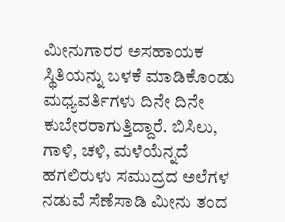ಮೀನುಗಾರರ ಅಸಹಾಯಕ ಸ್ಥಿತಿಯನ್ನು ಬಳಕೆ ಮಾಡಿಕೊಂಡು ಮಧ್ಯವರ್ತಿಗಳು ದಿನೇ ದಿನೇ ಕುಬೇರರಾಗುತ್ತಿದ್ದಾರೆ. ಬಿಸಿಲು, ಗಾಳಿ, ಚಳಿ, ಮಳೆಯೆನ್ನದೆ ಹಗಲಿರುಳು ಸಮುದ್ರದ ಅಲೆಗಳ ನಡುವೆ ಸೆಣೆಸಾಡಿ ಮೀನು ತಂದ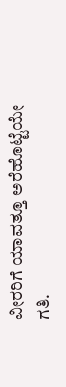ವೀರರಿಗೆ ಯಾವತ್ತೂ ಅರೆಹೊಟ್ಟೆಯೇ ಗತಿ.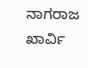ನಾಗರಾಜ ಖಾರ್ವಿ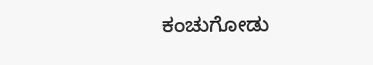ಕಂಚುಗೋಡು